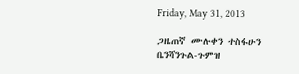Friday, May 31, 2013

ጋዜጠኛ ሙሉቀን ተስፋሁን ቤንሻንጉል-ጉምዝ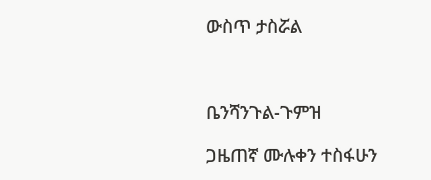ውስጥ ታስሯል



ቤንሻንጉል-ጉምዝ

ጋዜጠኛ ሙሉቀን ተስፋሁን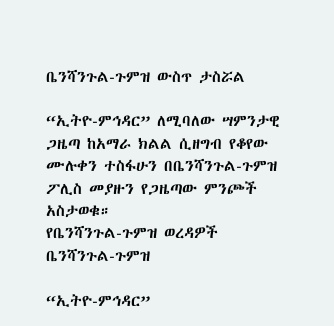ቤንሻንጉል-ጉምዝ ውስጥ ታስሯል

“ኢትዮ-ምኅዳር” ለሚባለው ሣምንታዊ ጋዜጣ ከአማራ ክልል ሲዘግብ የቆየው ሙሉቀን ተስፋሁን በቤንሻንጉል-ጉምዝ ፖሊስ መያዙን የጋዜጣው ምንጮች አስታወቁ።
የቤንሻንጉል-ጉምዝ ወረዳዎች
ቤንሻንጉል-ጉምዝ

“ኢትዮ-ምኅዳር”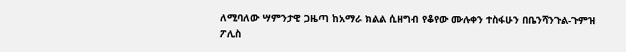ለሚባለው ሣምንታዊ ጋዜጣ ከአማራ ክልል ሲዘግብ የቆየው ሙሉቀን ተስፋሁን በቤንሻንጉል-ጉምዝ ፖሊስ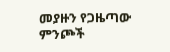መያዙን የጋዜጣው ምንጮች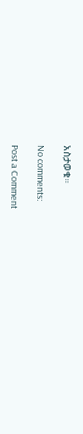አስታወቁ።

No comments:

Post a Comment